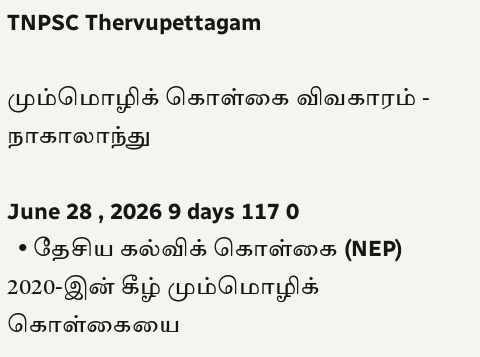TNPSC Thervupettagam

மும்மொழிக் கொள்கை விவகாரம் - நாகாலாந்து

June 28 , 2026 9 days 117 0
  • தேசிய கல்விக் கொள்கை (NEP) 2020-இன் கீழ் மும்மொழிக் கொள்கையை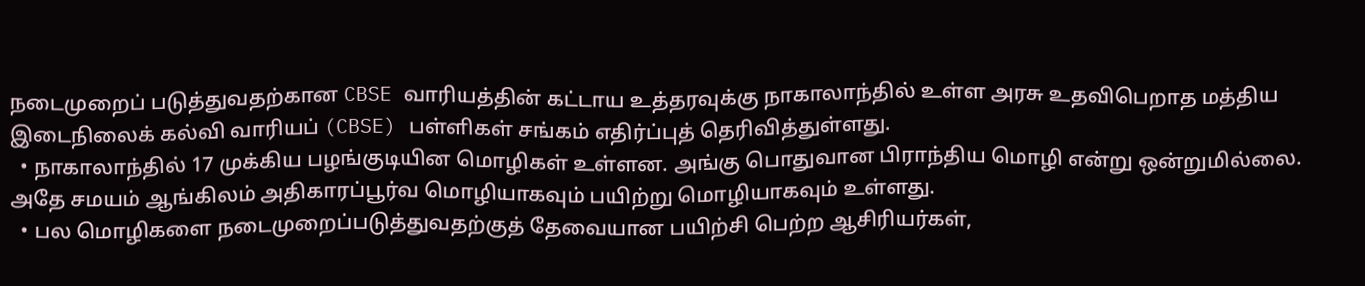நடைமுறைப் படுத்துவதற்கான CBSE வாரியத்தின் கட்டாய உத்தரவுக்கு நாகாலாந்தில் உள்ள அரசு உதவிபெறாத மத்திய இடைநிலைக் கல்வி வாரியப் (CBSE) பள்ளிகள் சங்கம் எதிர்ப்புத் தெரிவித்துள்ளது.
  • நாகாலாந்தில் 17 முக்கிய பழங்குடியின மொழிகள் உள்ளன. அங்கு பொதுவான பிராந்திய மொழி என்று ஒன்றுமில்லை. அதே சமயம் ஆங்கிலம் அதிகாரப்பூர்வ மொழியாகவும் பயிற்று மொழியாகவும் உள்ளது.
  • பல மொழிகளை நடைமுறைப்படுத்துவதற்குத் தேவையான பயிற்சி பெற்ற ஆசிரியர்கள்,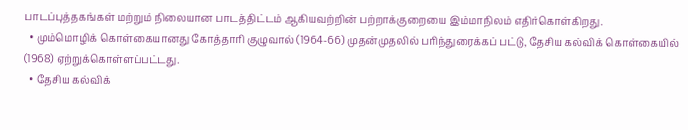பாடப்புத்தகங்கள் மற்றும் நிலையான பாடத்திட்டம் ஆகியவற்றின் பற்றாக்குறையை இம்மாநிலம் எதிர்கொள்கிறது.
  • மும்மொழிக் கொள்கையானது கோத்தாரி குழுவால் (1964-66) முதன்முதலில் பரிந்துரைக்கப் பட்டு, தேசிய கல்விக் கொள்கையில் (1968) ஏற்றுக்கொள்ளப்பட்டது.
  • தேசிய கல்விக்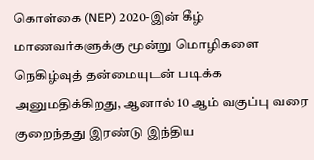கொள்கை (NEP) 2020-இன் கீழ் மாணவர்களுக்கு மூன்று மொழிகளை நெகிழ்வுத் தன்மையுடன் படிக்க அனுமதிக்கிறது, ஆனால் 10 ஆம் வகுப்பு வரை குறைந்தது இரண்டு இந்திய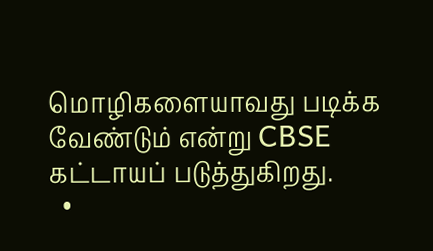மொழிகளையாவது படிக்க வேண்டும் என்று CBSE கட்டாயப் படுத்துகிறது.
  •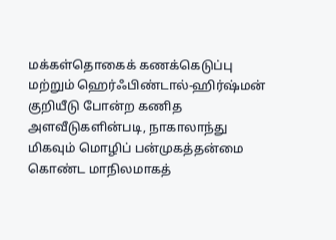மக்கள்தொகைக் கணக்கெடுப்பு மற்றும் ஹெர்ஃபிண்டால்-ஹிர்ஷ்மன் குறியீடு போன்ற கணித அளவீடுகளின்படி, நாகாலாந்து மிகவும் மொழிப் பன்முகத்தன்மை கொண்ட மாநிலமாகத்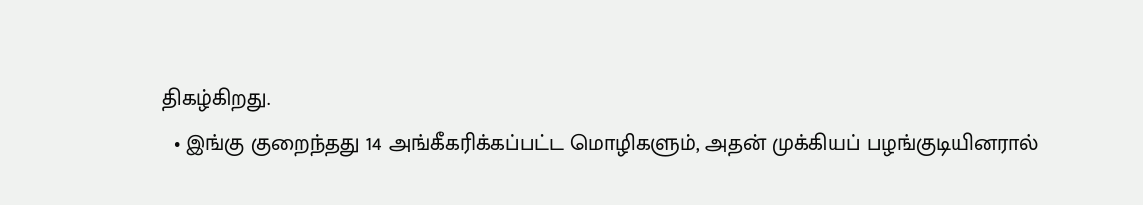திகழ்கிறது.
  • இங்கு குறைந்தது 14 அங்கீகரிக்கப்பட்ட மொழிகளும், அதன் முக்கியப் பழங்குடியினரால்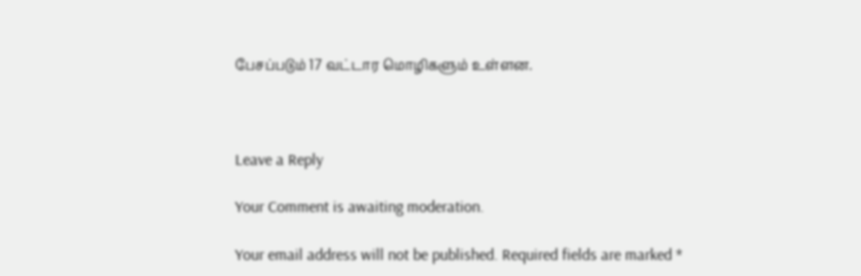பேசப்படும் 17 வட்டார மொழிகளும் உள்ளன.



Leave a Reply

Your Comment is awaiting moderation.

Your email address will not be published. Required fields are marked *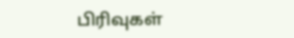பிரிவுகள்